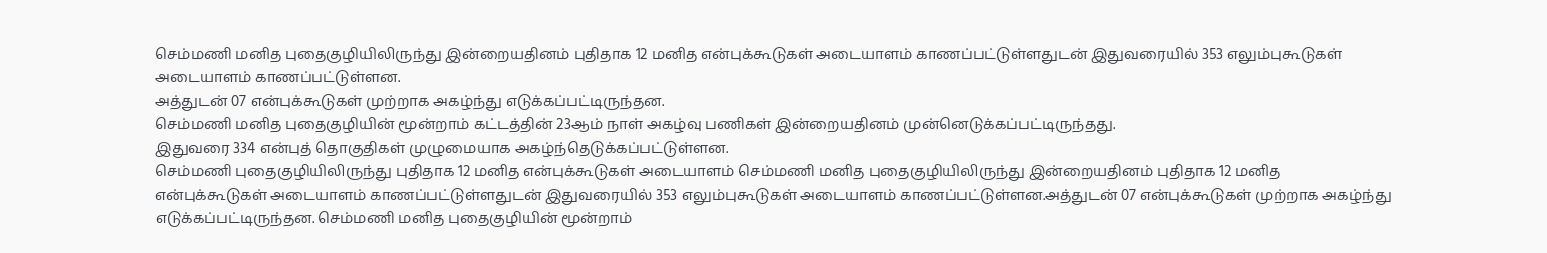செம்மணி மனித புதைகுழியிலிருந்து இன்றையதினம் புதிதாக 12 மனித என்புக்கூடுகள் அடையாளம் காணப்பட்டுள்ளதுடன் இதுவரையில் 353 எலும்புகூடுகள் அடையாளம் காணப்பட்டுள்ளன.
அத்துடன் 07 என்புக்கூடுகள் முற்றாக அகழ்ந்து எடுக்கப்பட்டிருந்தன.
செம்மணி மனித புதைகுழியின் மூன்றாம் கட்டத்தின் 23ஆம் நாள் அகழ்வு பணிகள் இன்றையதினம் முன்னெடுக்கப்பட்டிருந்தது.
இதுவரை 334 என்புத் தொகுதிகள் முழுமையாக அகழ்ந்தெடுக்கப்பட்டுள்ளன.
செம்மணி புதைகுழியிலிருந்து புதிதாக 12 மனித என்புக்கூடுகள் அடையாளம் செம்மணி மனித புதைகுழியிலிருந்து இன்றையதினம் புதிதாக 12 மனித என்புக்கூடுகள் அடையாளம் காணப்பட்டுள்ளதுடன் இதுவரையில் 353 எலும்புகூடுகள் அடையாளம் காணப்பட்டுள்ளன.அத்துடன் 07 என்புக்கூடுகள் முற்றாக அகழ்ந்து எடுக்கப்பட்டிருந்தன. செம்மணி மனித புதைகுழியின் மூன்றாம்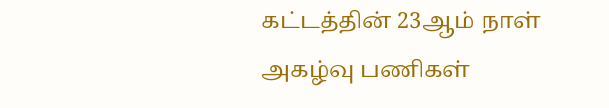கட்டத்தின் 23ஆம் நாள் அகழ்வு பணிகள்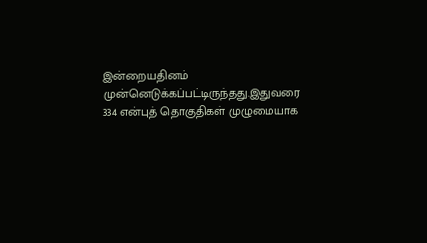இன்றையதினம் முன்னெடுக்கப்பட்டிருந்தது.இதுவரை 334 என்புத் தொகுதிகள் முழுமையாக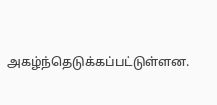அகழ்ந்தெடுக்கப்பட்டுள்ளன.